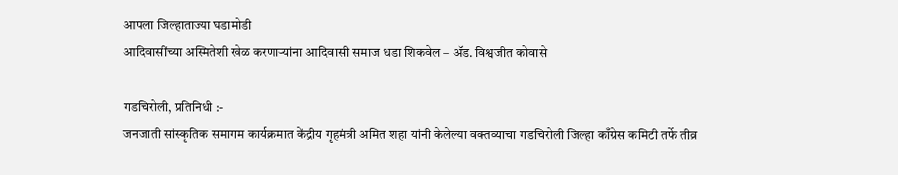आपला जिल्हाताज्या घडामोडी
आदिवासींच्या अस्मितेशी खेळ करणाऱ्यांना आदिवासी समाज धडा शिकवेल – ॲड. विश्वजीत कोवासे

गडचिरोली, प्रतिनिधी :-
जनजाती सांस्कृतिक समागम कार्यक्रमात केंद्रीय गृहमंत्री अमित शहा यांनी केलेल्या वक्तव्याचा गडचिरोली जिल्हा काँग्रेस कमिटी तर्फे तीव्र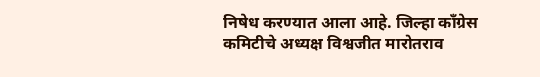निषेध करण्यात आला आहे. जिल्हा काँग्रेस कमिटीचे अध्यक्ष विश्वजीत मारोतराव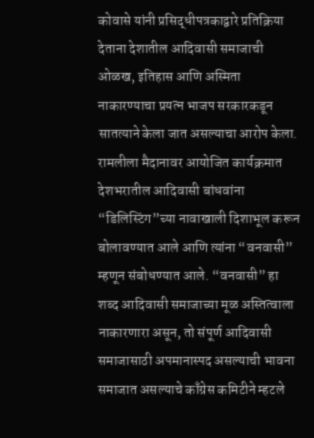कोवासे यांनी प्रसिद्धीपत्रकाद्वारे प्रतिक्रिया देताना देशातील आदिवासी समाजाची ओळख, इतिहास आणि अस्मिता नाकारण्याचा प्रयत्न भाजप सरकारकडून सातत्याने केला जात असल्याचा आरोप केला.
रामलीला मैदानावर आयोजित कार्यक्रमात देशभरातील आदिवासी बांधवांना “डिलिस्टिंग”च्या नावाखाली दिशाभूल करून बोलावण्यात आले आणि त्यांना “वनवासी” म्हणून संबोधण्यात आले. “वनवासी” हा शब्द आदिवासी समाजाच्या मूळ अस्तित्वाला नाकारणारा असून, तो संपूर्ण आदिवासी समाजासाठी अपमानास्पद असल्याची भावना समाजात असल्याचे काँग्रेस कमिटीने म्हटले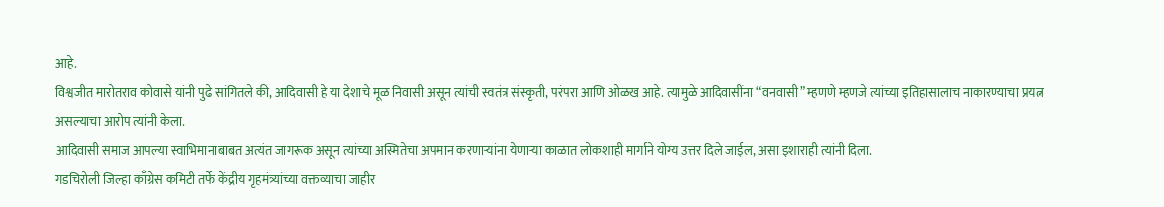आहे.
विश्वजीत मारोतराव कोवासे यांनी पुढे सांगितले की, आदिवासी हे या देशाचे मूळ निवासी असून त्यांची स्वतंत्र संस्कृती, परंपरा आणि ओळख आहे. त्यामुळे आदिवासींना “वनवासी” म्हणणे म्हणजे त्यांच्या इतिहासालाच नाकारण्याचा प्रयत्न असल्याचा आरोप त्यांनी केला.
आदिवासी समाज आपल्या स्वाभिमानाबाबत अत्यंत जागरूक असून त्यांच्या अस्मितेचा अपमान करणाऱ्यांना येणाऱ्या काळात लोकशाही मार्गाने योग्य उत्तर दिले जाईल, असा इशाराही त्यांनी दिला.
गडचिरोली जिल्हा काँग्रेस कमिटी तर्फे केंद्रीय गृहमंत्र्यांच्या वक्तव्याचा जाहीर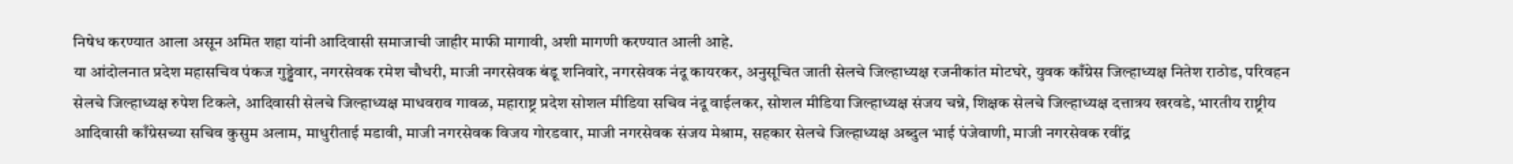निषेध करण्यात आला असून अमित शहा यांनी आदिवासी समाजाची जाहीर माफी मागावी, अशी मागणी करण्यात आली आहे.
या आंदोलनात प्रदेश महासचिव पंकज गुड्डेवार, नगरसेवक रमेश चौधरी, माजी नगरसेवक बंडू शनिवारे, नगरसेवक नंदू कायरकर, अनुसूचित जाती सेलचे जिल्हाध्यक्ष रजनीकांत मोटघरे, युवक काँग्रेस जिल्हाध्यक्ष नितेश राठोड, परिवहन सेलचे जिल्हाध्यक्ष रुपेश टिकले, आदिवासी सेलचे जिल्हाध्यक्ष माधवराव गावळ, महाराष्ट्र प्रदेश सोशल मीडिया सचिव नंदू वाईलकर, सोशल मीडिया जिल्हाध्यक्ष संजय चन्ने, शिक्षक सेलचे जिल्हाध्यक्ष दत्तात्रय खरवडे, भारतीय राष्ट्रीय आदिवासी काँग्रेसच्या सचिव कुसुम अलाम, माधुरीताई मडावी, माजी नगरसेवक विजय गोरडवार, माजी नगरसेवक संजय मेश्राम, सहकार सेलचे जिल्हाध्यक्ष अब्दुल भाई पंजेवाणी, माजी नगरसेवक रवींद्र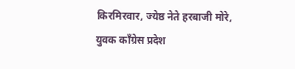किरमिरवार, ज्येष्ठ नेते हरबाजी मोरे, युवक काँग्रेस प्रदेश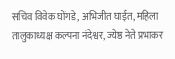सचिव विवेक घोंगडे, अभिजीत घाईत, महिला तालुकाध्यक्ष कल्पना नंदेश्वर, ज्येष्ठ नेते प्रभाकर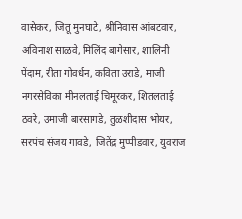वासेकर, जितू मुनघाटे, श्रीनिवास आंबटवार, अविनाश साळवे, मिलिंद बागेसार, शालिनी पेंदाम, रीता गोवर्धन, कविता उराडे, माजी नगरसेविका मीनलताई चिमूरकर, शितलताई ठवरे, उमाजी बारसागडे, तुळशीदास भोयर, सरपंच संजय गावडे, जितेंद्र मुप्पीडवार, युवराज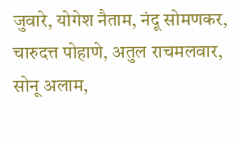जुवारे, योगेश नैताम, नंदू सोमणकर, चारुदत्त पोहाणे, अतुल राचमलवार, सोनू अलाम,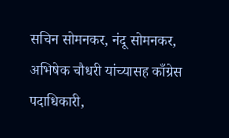सचिन सोमनकर, नंदू सोमनकर, अभिषेक चौधरी यांच्यासह काँग्रेस पदाधिकारी,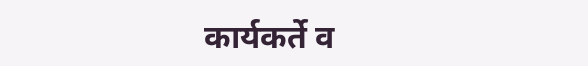कार्यकर्ते व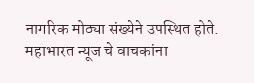नागरिक मोठ्या संख्येने उपस्थित होते.
महाभारत न्यूज चे वाचकांना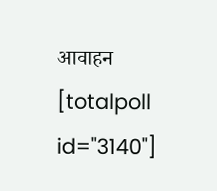आवाहन [totalpoll id="3140"]